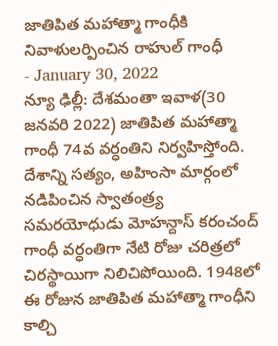జాతిపిత మహాత్మా గాంధీకి నివాళులర్పించిన రాహుల్ గాంధీ
- January 30, 2022
న్యూ ఢిల్లీ: దేశమంతా ఇవాళ(30 జనవరి 2022) జాతిపిత మహాత్మా గాంధీ 74వ వర్ధంతిని నిర్వహిస్తోంది. దేశాన్ని సత్యం, అహింసా మార్గంలో నడిపించిన స్వాతంత్ర్య సమరయోధుడు మోహన్దాస్ కరంచంద్ గాంధీ వర్ధంతిగా నేటి రోజు చరిత్రలో చిరస్థాయిగా నిలిచిపోయింది. 1948లో ఈ రోజున జాతిపిత మహాత్మా గాంధీని కాల్చి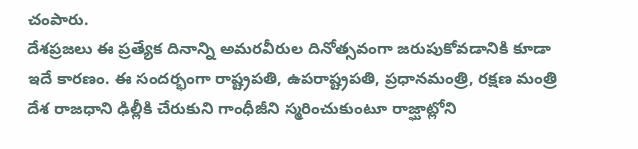చంపారు.
దేశప్రజలు ఈ ప్రత్యేక దినాన్ని అమరవీరుల దినోత్సవంగా జరుపుకోవడానికి కూడా ఇదే కారణం. ఈ సందర్భంగా రాష్ట్రపతి, ఉపరాష్ట్రపతి, ప్రధానమంత్రి, రక్షణ మంత్రి దేశ రాజధాని ఢిల్లీకి చేరుకుని గాంధీజీని స్మరించుకుంటూ రాజ్ఘాట్లోని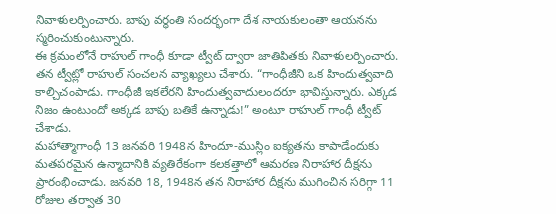నివాళులర్పించారు. బాపు వర్ధంతి సందర్భంగా దేశ నాయకులంతా ఆయనను స్మరించుకుంటున్నారు.
ఈ క్రమంలోనే రాహుల్ గాంధీ కూడా ట్వీట్ ద్వారా జాతిపితకు నివాళులర్పించారు. తన ట్వీట్లో రాహుల్ సంచలన వ్యాఖ్యలు చేశారు. “గాంధీజీని ఒక హిందుత్వవాది కాల్చిచంపాడు. గాంధీజీ ఇకలేరని హిందుత్వవాదులందరూ భావిస్తున్నారు. ఎక్కడ నిజం ఉంటుందో అక్కడ బాపు బతికే ఉన్నాడు!” అంటూ రాహుల్ గాంధీ ట్వీట్ చేశాడు.
మహాత్మాగాంధీ 13 జనవరి 1948న హిందూ-ముస్లిం ఐక్యతను కాపాడేందుకు మతపరమైన ఉన్మాదానికి వ్యతిరేకంగా కలకత్తాలో ఆమరణ నిరాహార దీక్షను ప్రారంభించాడు. జనవరి 18, 1948న తన నిరాహార దీక్షను ముగించిన సరిగ్గా 11 రోజుల తర్వాత 30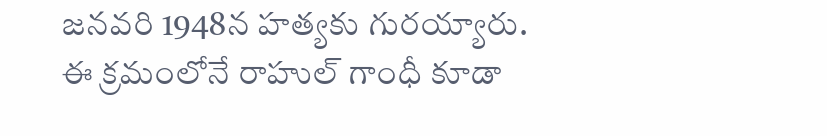జనవరి 1948న హత్యకు గురయ్యారు.
ఈ క్రమంలోనే రాహుల్ గాంధీ కూడా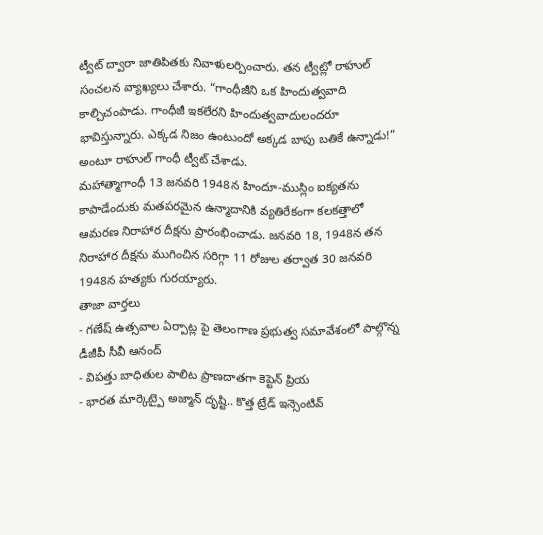ట్వీట్ ద్వారా జాతిపితకు నివాళులర్పించారు. తన ట్వీట్లో రాహుల్ సంచలన వ్యాఖ్యలు చేశారు. “గాంధీజీని ఒక హిందుత్వవాది కాల్చిచంపాడు. గాంధీజీ ఇకలేరని హిందుత్వవాదులందరూ భావిస్తున్నారు. ఎక్కడ నిజం ఉంటుందో అక్కడ బాపు బతికే ఉన్నాడు!” అంటూ రాహుల్ గాంధీ ట్వీట్ చేశాడు.
మహాత్మాగాంధీ 13 జనవరి 1948న హిందూ-ముస్లిం ఐక్యతను కాపాడేందుకు మతపరమైన ఉన్మాదానికి వ్యతిరేకంగా కలకత్తాలో ఆమరణ నిరాహార దీక్షను ప్రారంభించాడు. జనవరి 18, 1948న తన నిరాహార దీక్షను ముగించిన సరిగ్గా 11 రోజుల తర్వాత 30 జనవరి 1948న హత్యకు గురయ్యారు.
తాజా వార్తలు
- గణేష్ ఉత్సవాల ఏర్పాట్ల పై తెలంగాణ ప్రభుత్వ సమావేశంలో పాల్గొన్న డీజీపీ సీవీ ఆనంద్
- విపత్తు బాధితుల పాలిట ప్రాణదాతగా కెప్టెన్ ప్రియ
- భారత మార్కెట్పై అజ్మాన్ దృష్టి.. కొత్త ట్రేడ్ ఇన్సెంటివ్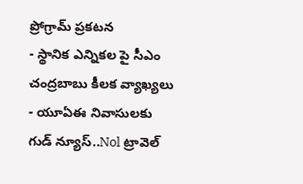ప్రోగ్రామ్ ప్రకటన
- స్థానిక ఎన్నికల పై సీఎం చంద్రబాబు కీలక వ్యాఖ్యలు
- యూఏఈ నివాసులకు గుడ్ న్యూస్..Nol ట్రావెల్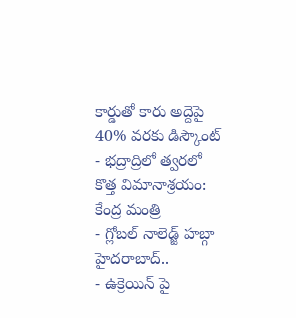కార్డుతో కారు అద్దెపై 40% వరకు డిస్కౌంట్
- భద్రాద్రిలో త్వరలో కొత్త విమానాశ్రయం: కేంద్ర మంత్రి
- గ్లోబల్ నాలెడ్జ్ హబ్గా హైదరాబాద్..
- ఉక్రెయిన్ పై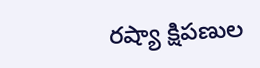రష్యా క్షిపణుల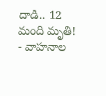దాడి.. 12 మంది మృతి!
- వాహనాల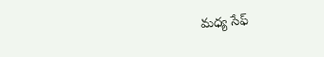మధ్య సేఫ్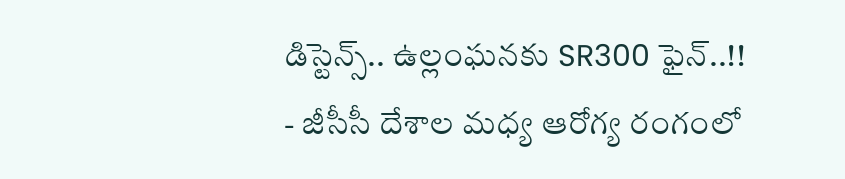డిస్టెన్స్.. ఉల్లంఘనకు SR300 ఫైన్..!!
- జీసీసీ దేశాల మధ్య ఆరోగ్య రంగంలో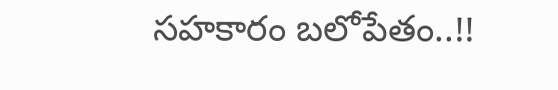సహకారం బలోపేతం..!!